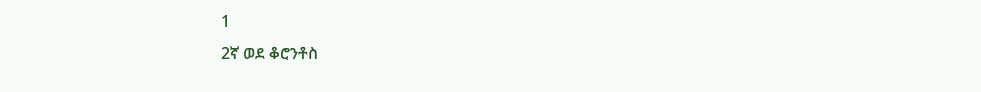1
2ኛ ወደ ቆሮንቶስ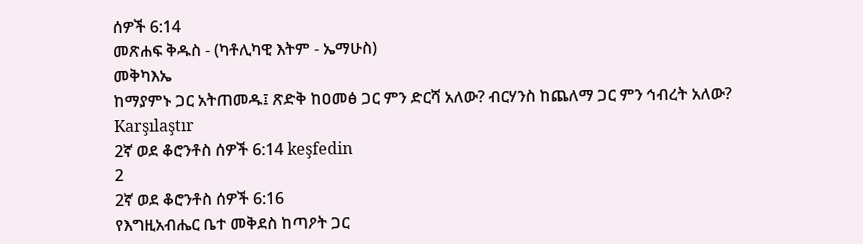ሰዎች 6:14
መጽሐፍ ቅዱስ - (ካቶሊካዊ እትም - ኤማሁስ)
መቅካእኤ
ከማያምኑ ጋር አትጠመዱ፤ ጽድቅ ከዐመፅ ጋር ምን ድርሻ አለው? ብርሃንስ ከጨለማ ጋር ምን ኅብረት አለው?
Karşılaştır
2ኛ ወደ ቆሮንቶስ ሰዎች 6:14 keşfedin
2
2ኛ ወደ ቆሮንቶስ ሰዎች 6:16
የእግዚአብሔር ቤተ መቅደስ ከጣዖት ጋር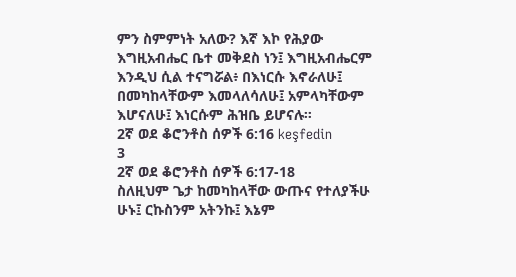ምን ስምምነት አለው? እኛ እኮ የሕያው እግዚአብሔር ቤተ መቅደስ ነን፤ እግዚአብሔርም እንዲህ ሲል ተናግሯል፥ በእነርሱ እኖራለሁ፤ በመካከላቸውም እመላለሳለሁ፤ አምላካቸውም እሆናለሁ፤ እነርሱም ሕዝቤ ይሆናሉ።
2ኛ ወደ ቆሮንቶስ ሰዎች 6:16 keşfedin
3
2ኛ ወደ ቆሮንቶስ ሰዎች 6:17-18
ስለዚህም ጌታ ከመካከላቸው ውጡና የተለያችሁ ሁኑ፤ ርኩስንም አትንኩ፤ እኔም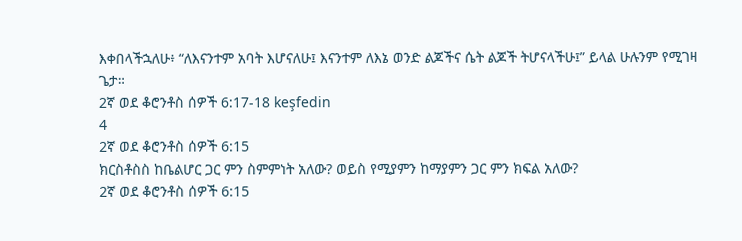እቀበላችኋለሁ፥ “ለእናንተም አባት እሆናለሁ፤ እናንተም ለእኔ ወንድ ልጆችና ሴት ልጆች ትሆናላችሁ፤” ይላል ሁሉንም የሚገዛ ጌታ።
2ኛ ወደ ቆሮንቶስ ሰዎች 6:17-18 keşfedin
4
2ኛ ወደ ቆሮንቶስ ሰዎች 6:15
ክርስቶስስ ከቤልሆር ጋር ምን ስምምነት አለው? ወይስ የሚያምን ከማያምን ጋር ምን ክፍል አለው?
2ኛ ወደ ቆሮንቶስ ሰዎች 6:15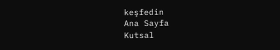keşfedin
Ana Sayfa
Kutsal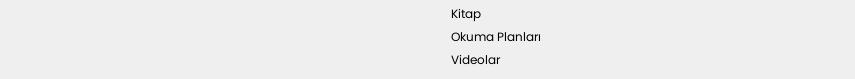Kitap
Okuma Planları
Videolar